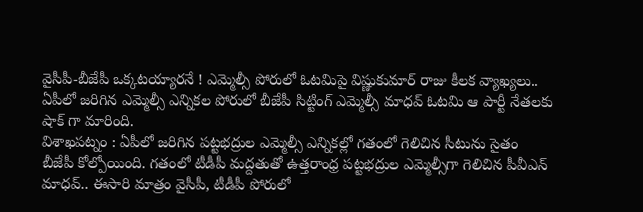వైసీపీ-బీజేపీ ఒక్కటయ్యారనే ! ఎమ్మెల్సీ పోరులో ఓటమిపై విష్ణుకుమార్ రాజు కీలక వ్యాఖ్యలు..
ఏపీలో జరిగిన ఎమ్మెల్సీ ఎన్నికల పోరులో బీజేపీ సిట్టింగ్ ఎమ్మెల్సీ మాధవ్ ఓటమి ఆ పార్టీ నేతలకు షాక్ గా మారింది.
విశాఖపట్నం : ఏపీలో జరిగిన పట్టభద్రుల ఎమ్మెల్సీ ఎన్నికల్లో గతంలో గెలిచిన సీటును సైతం బీజేపీ కోల్పోయింది. గతంలో టీడీపీ మద్దతుతో ఉత్తరాంధ్ర పట్టభద్రుల ఎమ్మెల్సీగా గెలిచిన పీవీఎన్ మాధవ్.. ఈసారి మాత్రం వైసీపీ, టీడీపీ పోరులో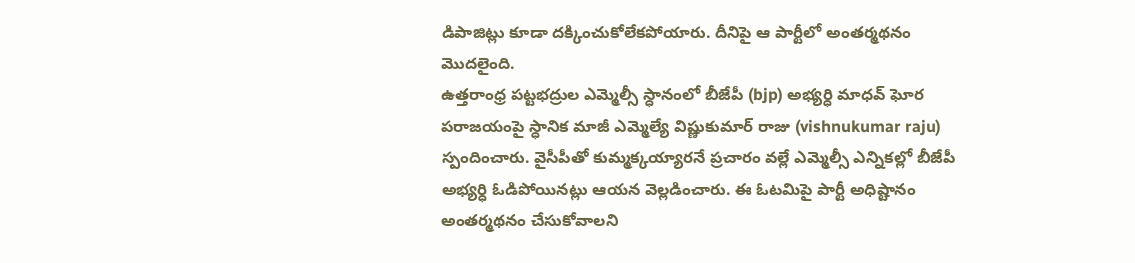డిపాజిట్లు కూడా దక్కించుకోలేకపోయారు. దీనిపై ఆ పార్టీలో అంతర్మథనం మొదలైంది.
ఉత్తరాంధ్ర పట్టభద్రుల ఎమ్మెల్సీ స్ధానంలో బీజేపీ (bjp) అభ్యర్ధి మాధవ్ ఘోర పరాజయంపై స్ధానిక మాజీ ఎమ్మెల్యే విష్ణుకుమార్ రాజు (vishnukumar raju) స్పందించారు. వైసీపీతో కుమ్మక్కయ్యారనే ప్రచారం వల్లే ఎమ్మెల్సీ ఎన్నికల్లో బీజేపీ అభ్యర్ధి ఓడిపోయినట్లు ఆయన వెల్లడించారు. ఈ ఓటమిపై పార్టీ అధిష్టానం అంతర్మథనం చేసుకోవాలని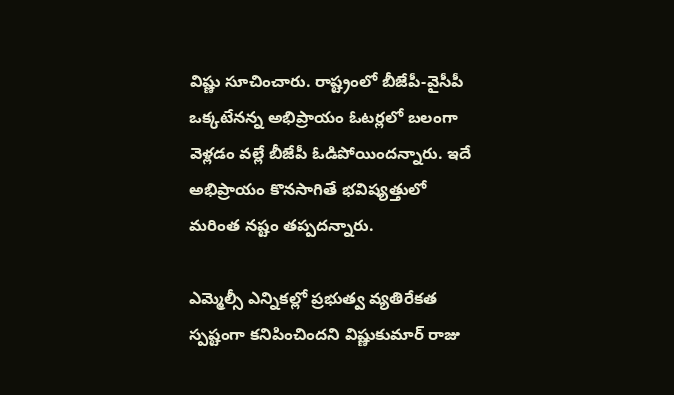విష్ణు సూచించారు. రాష్ట్రంలో బీజేపీ-వైసీపీ ఒక్కటేనన్న అభిప్రాయం ఓటర్లలో బలంగా వెళ్లడం వల్లే బీజేపీ ఓడిపోయిందన్నారు. ఇదే అభిప్రాయం కొనసాగితే భవిష్యత్తులో మరింత నష్టం తప్పదన్నారు.

ఎమ్మెల్సీ ఎన్నికల్లో ప్రభుత్వ వ్యతిరేకత స్పష్టంగా కనిపించిందని విష్ణుకుమార్ రాజు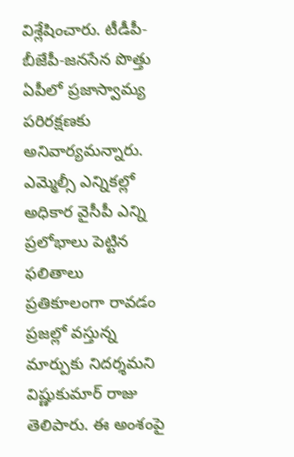విశ్లేషించారు. టీడీపీ-బీజేపీ-జనసేన పొత్తు ఏపీలో ప్రజాస్వామ్య పరిరక్షణకు అనివార్యమన్నారు. ఎమ్మెల్సీ ఎన్నికల్లో అధికార వైసీపీ ఎన్ని ప్రలోభాలు పెట్టిన ఫలితాలు ప్రతికూలంగా రావడం ప్రజల్లో వస్తున్న మార్పుకు నిదర్శమని విష్ణుకుమార్ రాజు తెలిపారు. ఈ అంశంపై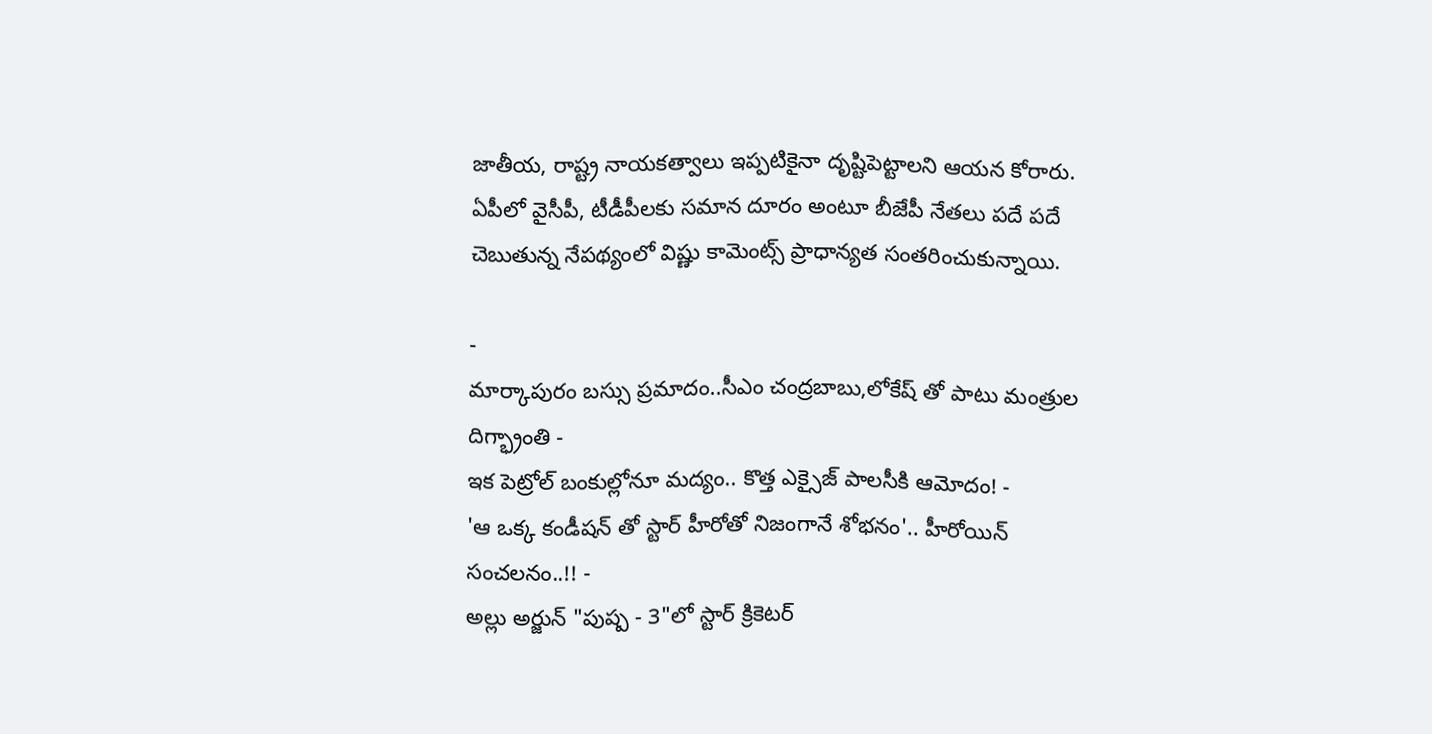జాతీయ, రాష్ట్ర నాయకత్వాలు ఇప్పటికైనా దృష్టిపెట్టాలని ఆయన కోరారు. ఏపీలో వైసీపీ, టీడీపీలకు సమాన దూరం అంటూ బీజేపీ నేతలు పదే పదే చెబుతున్న నేపథ్యంలో విష్ణు కామెంట్స్ ప్రాధాన్యత సంతరించుకున్నాయి.

-
మార్కాపురం బస్సు ప్రమాదం..సీఎం చంద్రబాబు,లోకేష్ తో పాటు మంత్రుల దిగ్భ్రాంతి -
ఇక పెట్రోల్ బంకుల్లోనూ మద్యం.. కొత్త ఎక్సైజ్ పాలసీకి ఆమోదం! -
'ఆ ఒక్క కండీషన్ తో స్టార్ హీరోతో నిజంగానే శోభనం'.. హీరోయిన్ సంచలనం..!! -
అల్లు అర్జున్ "పుష్ప - 3"లో స్టార్ క్రికెటర్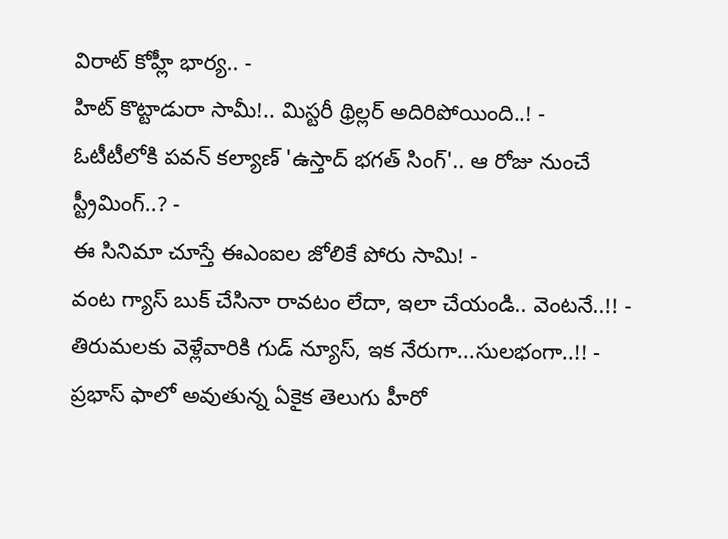విరాట్ కోహ్లీ భార్య.. -
హిట్ కొట్టాడురా సామీ!.. మిస్టరీ థ్రిల్లర్ అదిరిపోయింది..! -
ఓటీటీలోకి పవన్ కల్యాణ్ 'ఉస్తాద్ భగత్ సింగ్'.. ఆ రోజు నుంచే స్ట్రీమింగ్..? -
ఈ సినిమా చూస్తే ఈఎంఐల జోలికే పోరు సామి! -
వంట గ్యాస్ బుక్ చేసినా రావటం లేదా, ఇలా చేయండి.. వెంటనే..!! -
తిరుమలకు వెళ్లేవారికి గుడ్ న్యూస్, ఇక నేరుగా...సులభంగా..!! -
ప్రభాస్ ఫాలో అవుతున్న ఏకైక తెలుగు హీరో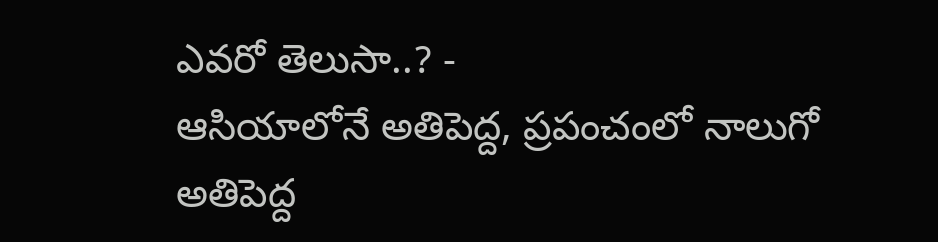ఎవరో తెలుసా..? -
ఆసియాలోనే అతిపెద్ద, ప్రపంచంలో నాలుగో అతిపెద్ద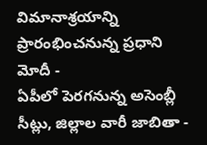విమానాశ్రయాన్ని ప్రారంభించనున్న ప్రధాని మోదీ -
ఏపీలో పెరగనున్న అసెంబ్లీ సీట్లు, జిల్లాల వారీ జాబితా -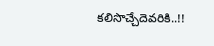కలిసొచ్చేదెవరికి..!!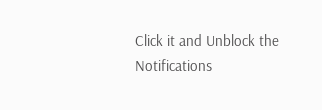Click it and Unblock the Notifications